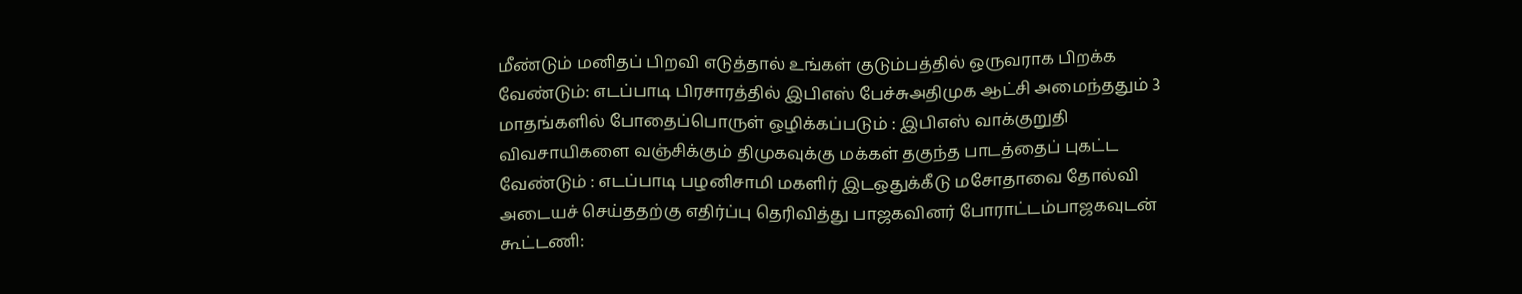மீண்டும் மனிதப் பிறவி எடுத்தால் உங்கள் குடும்பத்தில் ஒருவராக பிறக்க வேண்டும்: எடப்பாடி பிரசாரத்தில் இபிஎஸ் பேச்சுஅதிமுக ஆட்சி அமைந்ததும் 3 மாதங்களில் போதைப்பொருள் ஒழிக்கப்படும் : இபிஎஸ் வாக்குறுதி விவசாயிகளை வஞ்சிக்கும் திமுகவுக்கு மக்கள் தகுந்த பாடத்தைப் புகட்ட வேண்டும் : எடப்பாடி பழனிசாமி மகளிர் இடஒதுக்கீடு மசோதாவை தோல்வி அடையச் செய்ததற்கு எதிர்ப்பு தெரிவித்து பாஜகவினர் போராட்டம்பாஜகவுடன் கூட்டணி: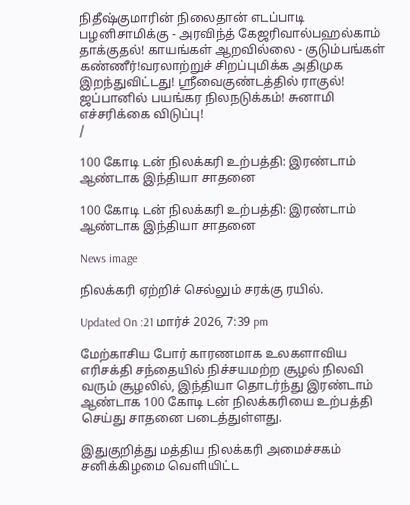நிதீஷ்குமாரின் நிலைதான் எடப்பாடி பழனிசாமிக்கு - அரவிந்த் கேஜரிவால்பஹல்காம் தாக்குதல்! காயங்கள் ஆறவில்லை - குடும்பங்கள் கண்ணீர்!வரலாற்றுச் சிறப்புமிக்க அதிமுக இறந்துவிட்டது! ஸ்ரீவைகுண்டத்தில் ராகுல்! ஜப்பானில் பயங்கர நிலநடுக்கம்! சுனாமி எச்சரிக்கை விடுப்பு!
/

100 கோடி டன் நிலக்கரி உற்பத்தி: இரண்டாம் ஆண்டாக இந்தியா சாதனை

100 கோடி டன் நிலக்கரி உற்பத்தி: இரண்டாம் ஆண்டாக இந்தியா சாதனை

News image

நிலக்கரி ஏற்றிச் செல்லும் சரக்கு ரயில்.

Updated On :21 மார்ச் 2026, 7:39 pm

மேற்காசிய போர் காரணமாக உலகளாவிய எரிசக்தி சந்தையில் நிச்சயமற்ற சூழல் நிலவி வரும் சூழலில், இந்தியா தொடர்ந்து இரண்டாம் ஆண்டாக 100 கோடி டன் நிலக்கரியை உற்பத்தி செய்து சாதனை படைத்துள்ளது.

இதுகுறித்து மத்திய நிலக்கரி அமைச்சகம் சனிக்கிழமை வெளியிட்ட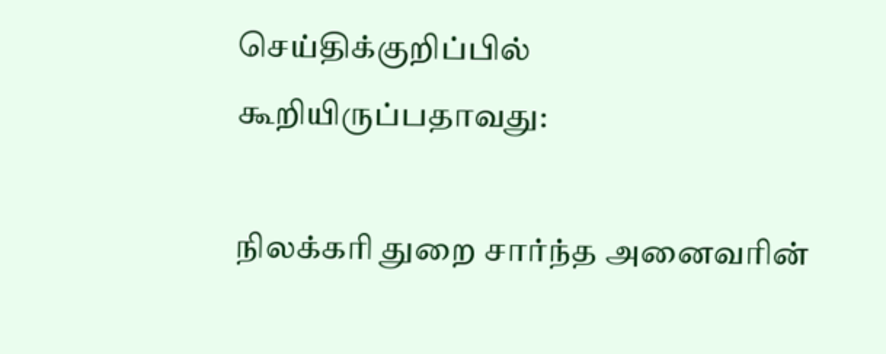செய்திக்குறிப்பில் கூறியிருப்பதாவது:

நிலக்கரி துறை சார்ந்த அனைவரின்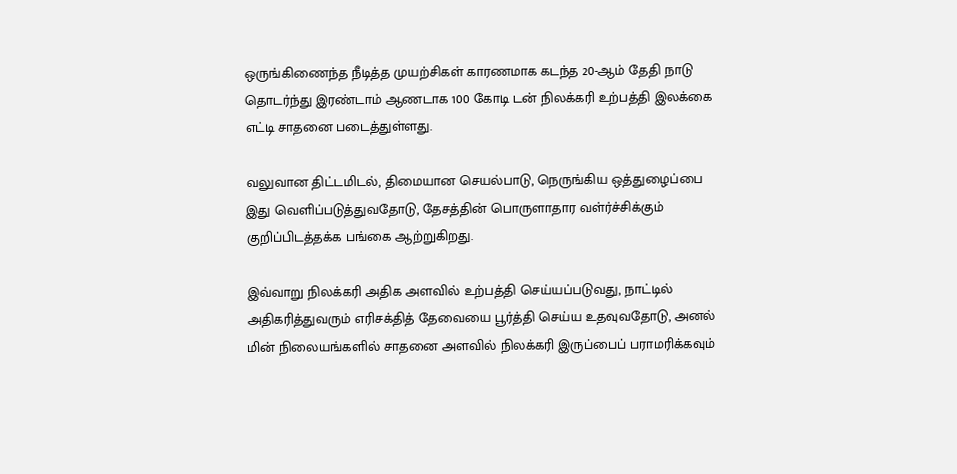ஒருங்கிணைந்த நீடித்த முயற்சிகள் காரணமாக கடந்த 20-ஆம் தேதி நாடு தொடர்ந்து இரண்டாம் ஆணடாக 100 கோடி டன் நிலக்கரி உற்பத்தி இலக்கை எட்டி சாதனை படைத்துள்ளது.

வலுவான திட்டமிடல், திமையான செயல்பாடு, நெருங்கிய ஒத்துழைப்பை இது வெளிப்படுத்துவதோடு, தேசத்தின் பொருளாதார வள்ர்ச்சிக்கும் குறிப்பிடத்தக்க பங்கை ஆற்றுகிறது.

இவ்வாறு நிலக்கரி அதிக அளவில் உற்பத்தி செய்யப்படுவது, நாட்டில் அதிகரித்துவரும் எரிசக்தித் தேவையை பூர்த்தி செய்ய உதவுவதோடு, அனல் மின் நிலையங்களில் சாதனை அளவில் நிலக்கரி இருப்பைப் பராமரிக்கவும்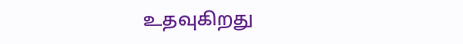உதவுகிறது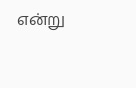என்று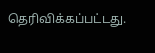தெரிவிக்கப்பட்டது.